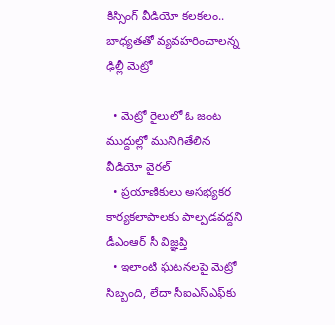కిస్సింగ్ వీడియో కలకలం.. బాధ్యతతో వ్యవహరించాలన్న ఢిల్లీ మెట్రో

  • మెట్రో రైలులో ఓ జంట ముద్దుల్లో మునిగితేలిన వీడియో వైరల్
  • ప్రయాణికులు అసభ్యకర కార్యకలాపాలకు పాల్పడవద్దని డీఎంఆర్ సీ విజ్ఞప్తి
  • ఇలాంటి ఘటనలపై మెట్రో సిబ్బంది, లేదా సీఐఎస్‌ఎఫ్‌కు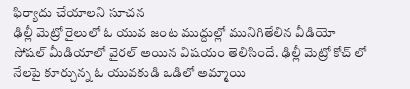ఫిర్యాదు చేయాలని సూచన
ఢిల్లీ మెట్రో రైలులో ఓ యువ జంట ముద్దుల్లో మునిగితేలిన వీడియో సోషల్ మీడియాలో వైరల్ అయిన విషయం తెలిసిందే. ఢిల్లీ మెట్రో కోచ్ లో నేలపై కూర్చున్న ఓ యువకుడి ఒడిలో అమ్మాయి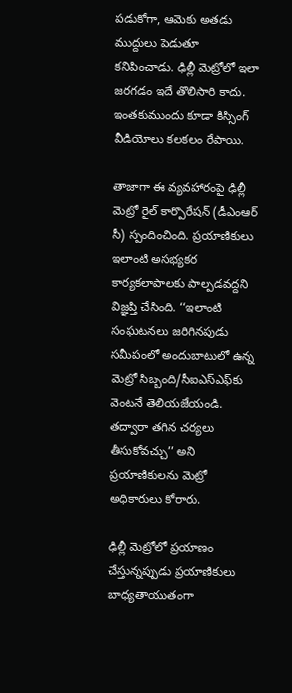పడుకోగా, ఆమెకు అతడు ముద్దులు పెడుతూ కనిపించాడు. ఢిల్లీ మెట్రోలో ఇలా జరగడం ఇదే తొలిసారి కాదు. ఇంతకుముందు కూడా కిస్సింగ్ వీడియోలు కలకలం రేపాయి.

తాజాగా ఈ వ్యవహారంపై ఢిల్లీ మెట్రో రైల్ కార్పొరేషన్ (డీఎంఆర్ సీ) స్పందించింది. ప్రయాణికులు ఇలాంటి అసభ్యకర కార్యకలాపాలకు పాల్పడవద్దని విజ్ఞప్తి చేసింది. ‘‘ఇలాంటి సంఘటనలు జరిగినపుడు సమీపంలో అందుబాటులో ఉన్న మెట్రో సిబ్బంది/సీఐఎస్‌ఎఫ్‌కు వెంటనే తెలియజేయండి. తద్వారా తగిన చర్యలు తీసుకోవచ్చు’’ అని ప్రయాణికులను మెట్రో అధికారులు కోరారు.

ఢిల్లీ మెట్రోలో ప్రయాణం చేస్తున్నప్పుడు ప్రయాణికులు బాధ్యతాయుతంగా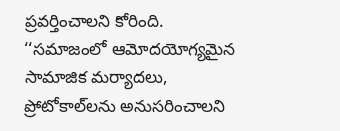ప్రవర్తించాలని కోరింది. ‘‘సమాజంలో ఆమోదయోగ్యమైన సామాజిక మర్యాదలు, ప్రోటోకాల్‌లను అనుసరించాలని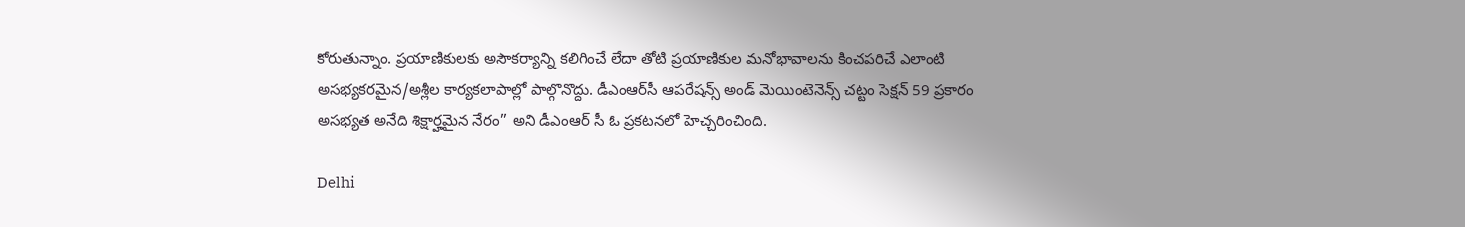కోరుతున్నాం. ప్రయాణికులకు అసౌకర్యాన్ని కలిగించే లేదా తోటి ప్రయాణికుల మనోభావాలను కించపరిచే ఎలాంటి అసభ్యకరమైన/అశ్లీల కార్యకలాపాల్లో పాల్గొనొద్దు. డీఎంఆర్‌సీ ఆపరేషన్స్ అండ్ మెయింటెనెన్స్ చట్టం సెక్షన్ 59 ప్రకారం అసభ్యత అనేది శిక్షార్హమైన నేరం’’ అని డీఎంఆర్ సీ ఓ ప్రకటనలో హెచ్చరించింది.

Delhi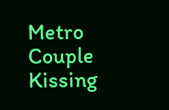Metro
Couple Kissing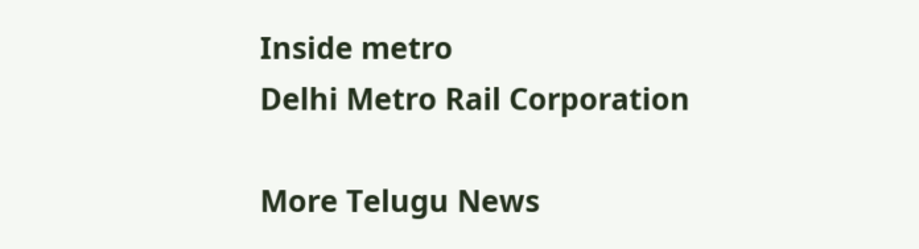Inside metro
Delhi Metro Rail Corporation

More Telugu News